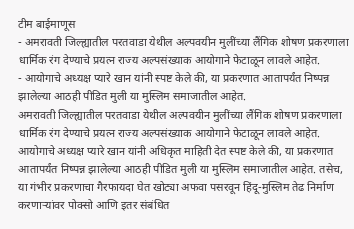टीम बाईमाणूस
- अमरावती जिल्ह्यातील परतवाडा येथील अल्पवयीन मुलींच्या लैंगिक शोषण प्रकरणाला धार्मिक रंग देण्याचे प्रयत्न राज्य अल्पसंख्याक आयोगाने फेटाळून लावले आहेत.
- आयोगाचे अध्यक्ष प्यारे खान यांनी स्पष्ट केले की, या प्रकरणात आतापर्यंत निष्पन्न झालेल्या आठही पीडित मुली या मुस्लिम समाजातील आहेत.
अमरावती जिल्ह्यातील परतवाडा येथील अल्पवयीन मुलींच्या लैंगिक शोषण प्रकरणाला धार्मिक रंग देण्याचे प्रयत्न राज्य अल्पसंख्याक आयोगाने फेटाळून लावले आहेत. आयोगाचे अध्यक्ष प्यारे खान यांनी अधिकृत माहिती देत स्पष्ट केले की, या प्रकरणात आतापर्यंत निष्पन्न झालेल्या आठही पीडित मुली या मुस्लिम समाजातील आहेत. तसेच, या गंभीर प्रकरणाचा गैरफायदा घेत खोट्या अफवा पसरवून हिंदू-मुस्लिम तेढ निर्माण करणाऱ्यांवर पोक्सो आणि इतर संबंधित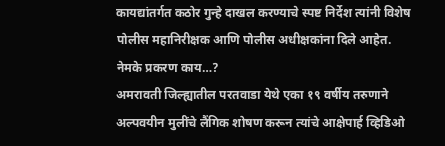कायद्यांतर्गत कठोर गुन्हे दाखल करण्याचे स्पष्ट निर्देश त्यांनी विशेष पोलीस महानिरीक्षक आणि पोलीस अधीक्षकांना दिले आहेत.
नेमके प्रकरण काय…?
अमरावती जिल्ह्यातील परतवाडा येथे एका १९ वर्षीय तरुणाने अल्पवयीन मुलींचे लैंगिक शोषण करून त्यांचे आक्षेपार्ह व्हिडिओ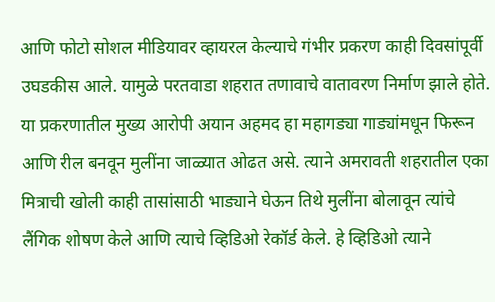आणि फोटो सोशल मीडियावर व्हायरल केल्याचे गंभीर प्रकरण काही दिवसांपूर्वी उघडकीस आले. यामुळे परतवाडा शहरात तणावाचे वातावरण निर्माण झाले होते. या प्रकरणातील मुख्य आरोपी अयान अहमद हा महागड्या गाड्यांमधून फिरून आणि रील बनवून मुलींना जाळ्यात ओढत असे. त्याने अमरावती शहरातील एका मित्राची खोली काही तासांसाठी भाड्याने घेऊन तिथे मुलींना बोलावून त्यांचे लैंगिक शोषण केले आणि त्याचे व्हिडिओ रेकॉर्ड केले. हे व्हिडिओ त्याने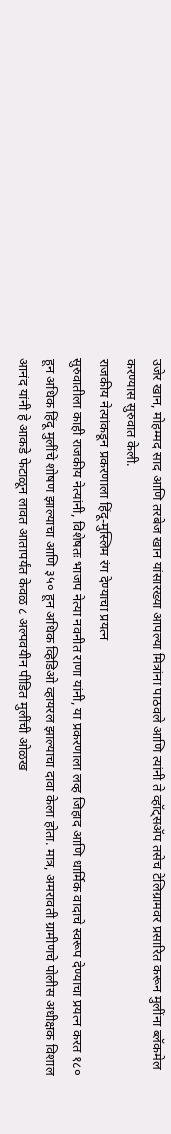उजेर खान, मोहम्मद साद आणि तरबेज खान यांसारख्या आपल्या मित्रांना पाठवले आणि त्यांनी ते व्हॉट्सॲप तसेच टेलिग्रामवर प्रसारित करून मुलींना ब्लॅकमेल करण्यास सुरुवात केली.
राजकीय नेत्यांकडून प्रकरणाला हिंदू-मुस्लिम रंग देण्याचा प्रयत्न
सुरुवातीला काही राजकीय नेत्यांनी, विशेषतः भाजप नेत्या नवनीत राणा यांनी, या प्रकरणाला लव्ह जिहाद आणि धार्मिक वादाचे स्वरूप देण्याचा प्रयत्न करत १८० हून अधिक हिंदू मुलींचे शोषण झाल्याचा आणि ३५० हून अधिक व्हिडिओ व्हायरल झाल्याचा दावा केला होता. मात्र, अमरावती ग्रामीणचे पोलीस अधीक्षक विशाल आनंद यांनी हे आकडे फेटाळून लावत आतापर्यंत केवळ ८ अल्पवयीन पीडित मुलींची ओळख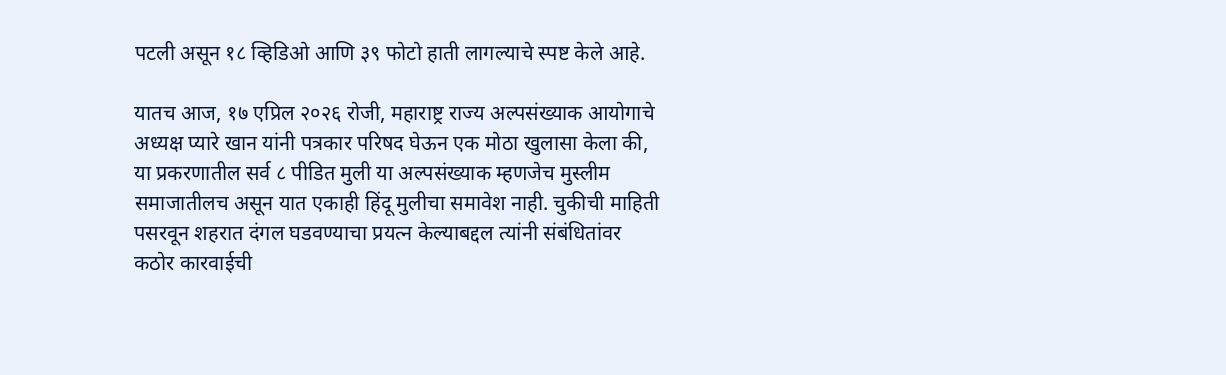पटली असून १८ व्हिडिओ आणि ३९ फोटो हाती लागल्याचे स्पष्ट केले आहे.

यातच आज, १७ एप्रिल २०२६ रोजी, महाराष्ट्र राज्य अल्पसंख्याक आयोगाचे अध्यक्ष प्यारे खान यांनी पत्रकार परिषद घेऊन एक मोठा खुलासा केला की, या प्रकरणातील सर्व ८ पीडित मुली या अल्पसंख्याक म्हणजेच मुस्लीम समाजातीलच असून यात एकाही हिंदू मुलीचा समावेश नाही. चुकीची माहिती पसरवून शहरात दंगल घडवण्याचा प्रयत्न केल्याबद्दल त्यांनी संबंधितांवर कठोर कारवाईची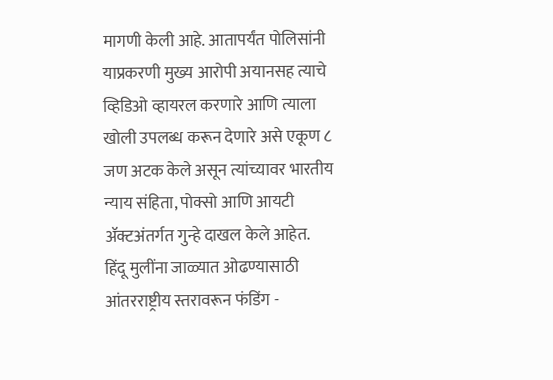मागणी केली आहे. आतापर्यंत पोलिसांनी याप्रकरणी मुख्य आरोपी अयानसह त्याचे व्हिडिओ व्हायरल करणारे आणि त्याला खोली उपलब्ध करून देणारे असे एकूण ८ जण अटक केले असून त्यांच्यावर भारतीय न्याय संहिता, पोक्सो आणि आयटी ॲक्टअंतर्गत गुन्हे दाखल केले आहेत.
हिंदू मुलींना जाळ्यात ओढण्यासाठी आंतरराष्ट्रीय स्तरावरून फंडिंग -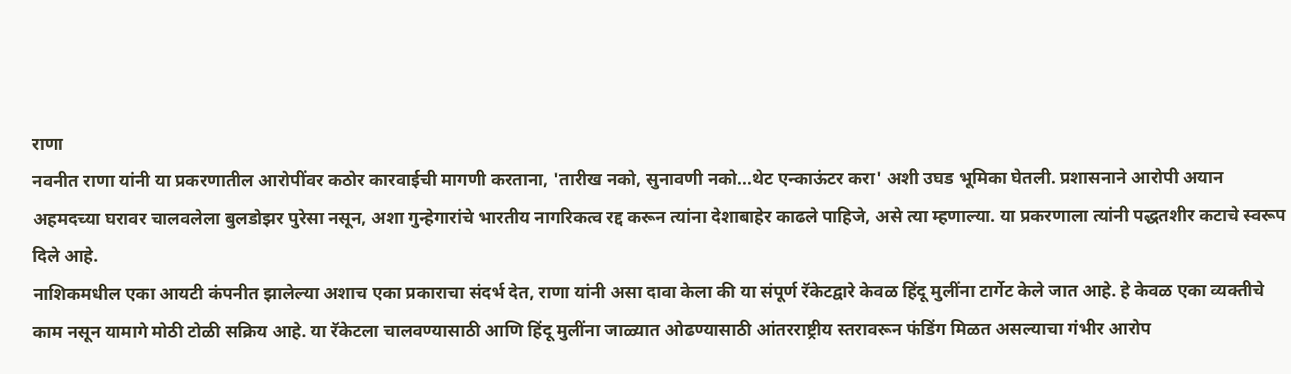राणा
नवनीत राणा यांनी या प्रकरणातील आरोपींवर कठोर कारवाईची मागणी करताना, 'तारीख नको, सुनावणी नको...थेट एन्काऊंटर करा' अशी उघड भूमिका घेतली. प्रशासनाने आरोपी अयान अहमदच्या घरावर चालवलेला बुलडोझर पुरेसा नसून, अशा गुन्हेगारांचे भारतीय नागरिकत्व रद्द करून त्यांना देशाबाहेर काढले पाहिजे, असे त्या म्हणाल्या. या प्रकरणाला त्यांनी पद्धतशीर कटाचे स्वरूप दिले आहे.
नाशिकमधील एका आयटी कंपनीत झालेल्या अशाच एका प्रकाराचा संदर्भ देत, राणा यांनी असा दावा केला की या संपूर्ण रॅकेटद्वारे केवळ हिंदू मुलींना टार्गेट केले जात आहे. हे केवळ एका व्यक्तीचे काम नसून यामागे मोठी टोळी सक्रिय आहे. या रॅकेटला चालवण्यासाठी आणि हिंदू मुलींना जाळ्यात ओढण्यासाठी आंतरराष्ट्रीय स्तरावरून फंडिंग मिळत असल्याचा गंभीर आरोप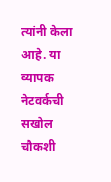त्यांनी केला आहे. या व्यापक नेटवर्कची सखोल चौकशी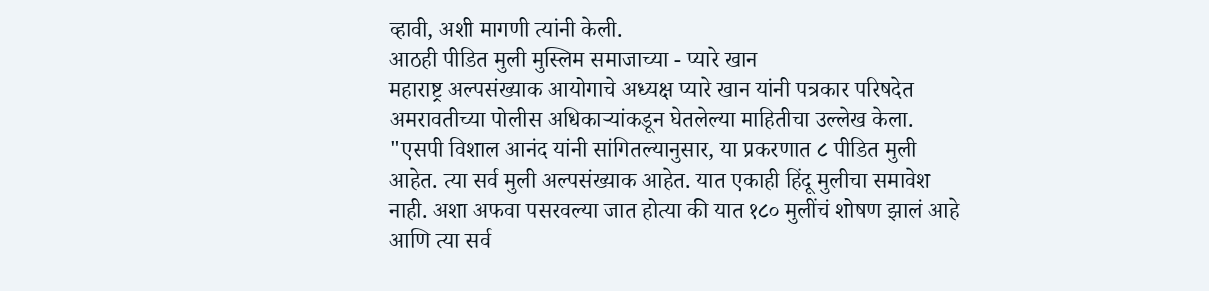व्हावी, अशी मागणी त्यांनी केली.
आठही पीडित मुली मुस्लिम समाजाच्या - प्यारे खान
महाराष्ट्र अल्पसंख्याक आयोगाचे अध्यक्ष प्यारे खान यांनी पत्रकार परिषदेत अमरावतीच्या पोलीस अधिकाऱ्यांकडून घेतलेल्या माहितीचा उल्लेख केला. "एसपी विशाल आनंद यांनी सांगितल्यानुसार, या प्रकरणात ८ पीडित मुली आहेत. त्या सर्व मुली अल्पसंख्याक आहेत. यात एकाही हिंदू मुलीचा समावेश नाही. अशा अफवा पसरवल्या जात होत्या की यात १८० मुलींचं शोषण झालं आहे आणि त्या सर्व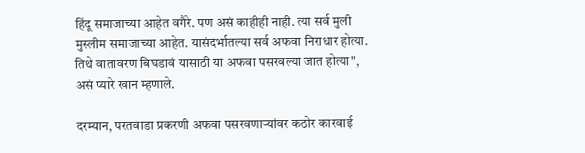हिंदू समाजाच्या आहेत वगैरे. पण असं काहीही नाही. त्या सर्व मुली मुस्लीम समाजाच्या आहेत. यासंदर्भातल्या सर्व अफवा निराधार होत्या. तिथे वातावरण बिघडावं यासाठी या अफवा पसरवल्या जात होत्या", असं प्यारे खान म्हणाले.

दरम्यान, परतवाडा प्रकरणी अफवा पसरवणाऱ्यांवर कठोर कारवाई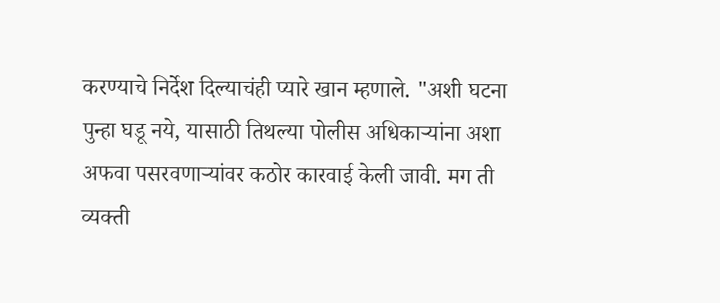करण्याचे निर्देश दिल्याचंही प्यारे खान म्हणाले. "अशी घटना पुन्हा घडू नये, यासाठी तिथल्या पोलीस अधिकाऱ्यांना अशा अफवा पसरवणाऱ्यांवर कठोर कारवाई केली जावी. मग ती व्यक्ती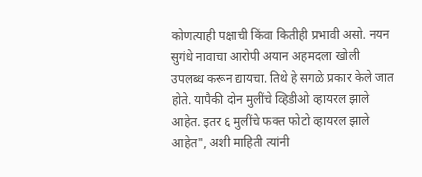कोणत्याही पक्षाची किंवा कितीही प्रभावी असो. नयन सुगंधे नावाचा आरोपी अयान अहमदला खोली उपलब्ध करून द्यायचा. तिथे हे सगळे प्रकार केले जात होते. यापैकी दोन मुलींचे व्हिडीओ व्हायरल झाले आहेत. इतर ६ मुलींचे फक्त फोटो व्हायरल झाले आहेत", अशी माहिती त्यांनी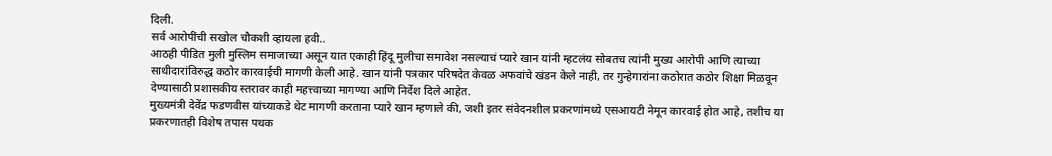दिली.
सर्व आरोपींची सखोल चौकशी व्हायला हवी..
आठही पीडित मुली मुस्लिम समाजाच्या असून यात एकाही हिंदू मुलीचा समावेश नसल्याचं प्यारे खान यांनी म्हटलंय सोबतच त्यांनी मुख्य आरोपी आणि त्याच्या साथीदारांविरुद्ध कठोर कारवाईची मागणी केली आहे. खान यांनी पत्रकार परिषदेत केवळ अफवांचे खंडन केले नाही, तर गुन्हेगारांना कठोरात कठोर शिक्षा मिळवून देण्यासाठी प्रशासकीय स्तरावर काही महत्त्वाच्या मागण्या आणि निर्देश दिले आहेत.
मुख्यमंत्री देवेंद्र फडणवीस यांच्याकडे थेट मागणी करताना प्यारे खान म्हणाले की, जशी इतर संवेदनशील प्रकरणांमध्ये एसआयटी नेमून कारवाई होत आहे, तशीच या प्रकरणातही विशेष तपास पथक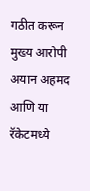गठीत करून मुख्य आरोपी अयान अहमद आणि या रॅकेटमध्ये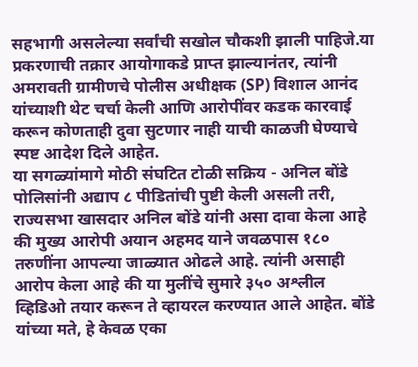सहभागी असलेल्या सर्वांची सखोल चौकशी झाली पाहिजे.या प्रकरणाची तक्रार आयोगाकडे प्राप्त झाल्यानंतर, त्यांनी अमरावती ग्रामीणचे पोलीस अधीक्षक (SP) विशाल आनंद यांच्याशी थेट चर्चा केली आणि आरोपींवर कडक कारवाई करून कोणताही दुवा सुटणार नाही याची काळजी घेण्याचे स्पष्ट आदेश दिले आहेत.
या सगळ्यांमागे मोठी संघटित टोळी सक्रिय - अनिल बोंडे
पोलिसांनी अद्याप ८ पीडितांची पुष्टी केली असली तरी, राज्यसभा खासदार अनिल बोंडे यांनी असा दावा केला आहे की मुख्य आरोपी अयान अहमद याने जवळपास १८० तरुणींना आपल्या जाळ्यात ओढले आहे. त्यांनी असाही आरोप केला आहे की या मुलींचे सुमारे ३५० अश्लील व्हिडिओ तयार करून ते व्हायरल करण्यात आले आहेत. बोंडे यांच्या मते, हे केवळ एका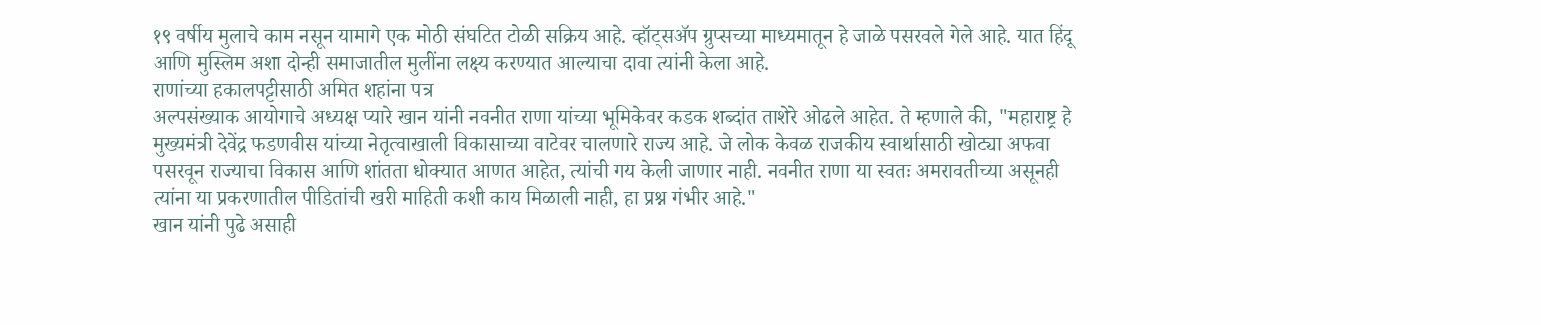१९ वर्षीय मुलाचे काम नसून यामागे एक मोठी संघटित टोळी सक्रिय आहे. व्हॉट्सॲप ग्रुप्सच्या माध्यमातून हे जाळे पसरवले गेले आहे. यात हिंदू आणि मुस्लिम अशा दोन्ही समाजातील मुलींना लक्ष्य करण्यात आल्याचा दावा त्यांनी केला आहे.
राणांच्या हकालपट्टीसाठी अमित शहांना पत्र
अल्पसंख्याक आयोगाचे अध्यक्ष प्यारे खान यांनी नवनीत राणा यांच्या भूमिकेवर कडक शब्दांत ताशेरे ओढले आहेत. ते म्हणाले की, "महाराष्ट्र हे मुख्यमंत्री देवेंद्र फडणवीस यांच्या नेतृत्वाखाली विकासाच्या वाटेवर चालणारे राज्य आहे. जे लोक केवळ राजकीय स्वार्थासाठी खोट्या अफवा पसरवून राज्याचा विकास आणि शांतता धोक्यात आणत आहेत, त्यांची गय केली जाणार नाही. नवनीत राणा या स्वतः अमरावतीच्या असूनही त्यांना या प्रकरणातील पीडितांची खरी माहिती कशी काय मिळाली नाही, हा प्रश्न गंभीर आहे."
खान यांनी पुढे असाही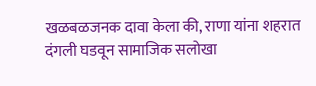खळबळजनक दावा केला की, राणा यांना शहरात दंगली घडवून सामाजिक सलोखा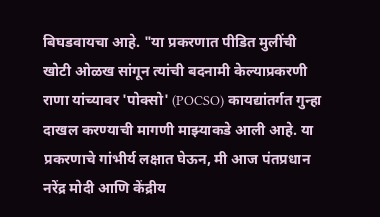बिघडवायचा आहे. "या प्रकरणात पीडित मुलींची खोटी ओळख सांगून त्यांची बदनामी केल्याप्रकरणी राणा यांच्यावर 'पोक्सो' (POCSO) कायद्यांतर्गत गुन्हा दाखल करण्याची मागणी माझ्याकडे आली आहे. या प्रकरणाचे गांभीर्य लक्षात घेऊन, मी आज पंतप्रधान नरेंद्र मोदी आणि केंद्रीय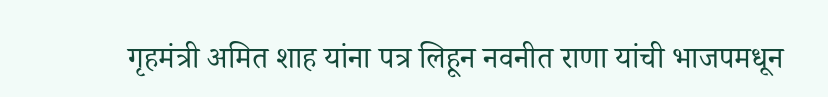गृहमंत्री अमित शाह यांना पत्र लिहून नवनीत राणा यांची भाजपमधून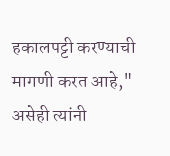हकालपट्टी करण्याची मागणी करत आहे," असेही त्यांनी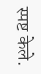स्पष्ट केले.